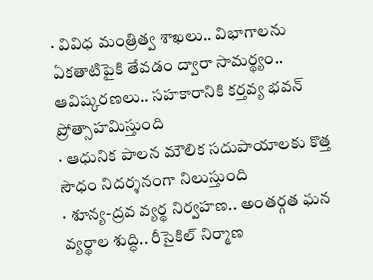· వివిధ మంత్రిత్వ శాఖలు.. విభాగాలను ఏకతాటిపైకి తేవడం ద్వారా సామర్థ్యం.. ఆవిష్కరణలు.. సహకారానికి కర్తవ్య భవన్ ప్రోత్సాహమిస్తుంది
· ఆధునిక పాలన మౌలిక సదుపాయాలకు కొత్త సౌధం నిదర్శనంగా నిలుస్తుంది
· శూన్య-ద్రవ వ్యర్థ నిర్వహణ.. అంతర్గత ఘన వ్యర్థాల శుద్ధి.. రీసైకిల్ నిర్మాణ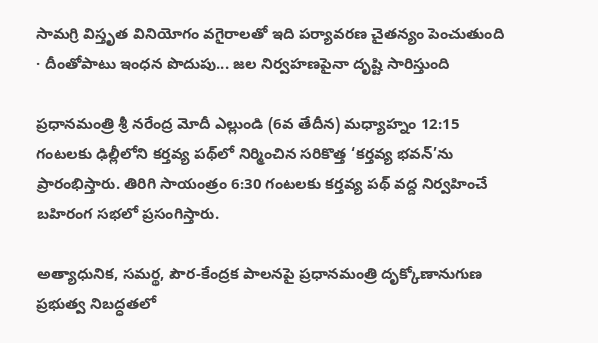సామగ్రి విస్తృత వినియోగం వగైరాలతో ఇది పర్యావరణ చైతన్యం పెంచుతుంది
· దీంతోపాటు ఇంధన పొదుపు... జల నిర్వహణపైనా దృష్టి సారిస్తుంది

ప్రధానమంత్రి శ్రీ నరేంద్ర మోదీ ఎల్లుండి (6వ తేదీన) మధ్యాహ్నం 12:15 గంటలకు ఢిల్లీలోని కర్తవ్య పథ్‌లో నిర్మించిన సరికొత్త ‘కర్తవ్య భవన్‌’ను ప్రారంభిస్తారు. తిరిగి సాయంత్రం 6:30 గంటలకు కర్తవ్య పథ్‌ వద్ద నిర్వహించే బహిరంగ సభలో ప్రసంగిస్తారు.

అత్యాధునిక, సమర్థ, పౌర-కేంద్రక పాలనపై ప్రధానమంత్రి దృక్కోణానుగుణ ప్రభుత్వ నిబద్ధతలో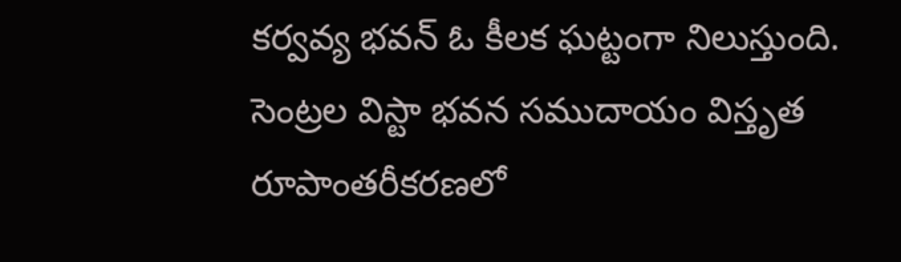కర్వవ్య భవన్‌ ఓ కీలక ఘట్టంగా నిలుస్తుంది. సెంట్రల విస్టా భవన సముదాయం విస్తృత రూపాంతరీకరణలో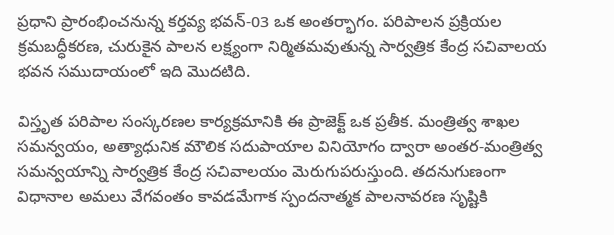ప్రధాని ప్రారంభించనున్న కర్తవ్య భవన్-03 ఒక అంతర్భాగం. పరిపాలన ప్రక్రియల క్రమబద్ధీకరణ, చురుకైన పాలన లక్ష్యంగా నిర్మితమవుతున్న సార్వత్రిక కేంద్ర సచివాలయ భవన సముదాయంలో ఇది మొదటిది.

విస్తృత పరిపాల సంస్కరణల కార్యక్రమానికి ఈ ప్రాజెక్ట్ ఒక ప్రతీక. మంత్రిత్వ శాఖల సమన్వయం, అత్యాధునిక మౌలిక సదుపాయాల వినియోగం ద్వారా అంతర-మంత్రిత్వ సమన్వయాన్ని సార్వత్రిక కేంద్ర సచివాలయం మెరుగుపరుస్తుంది. తదనుగుణంగా విధానాల అమలు వేగవంతం కావడమేగాక స్పందనాత్మక పాలనావరణ సృష్టికి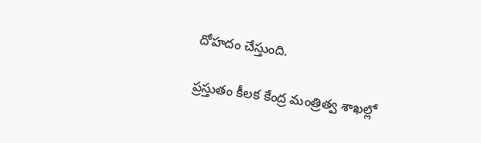దోహదం చేస్తుంది.

ప్రస్తుతం కీలక కేంద్ర మంత్రిత్వ శాఖల్లో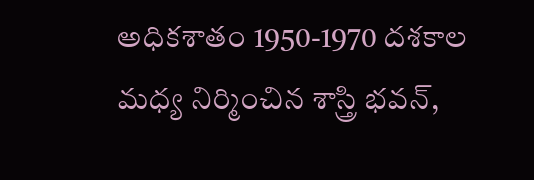అధికశాతం 1950-1970 దశకాల మధ్య నిర్మించిన శాస్త్రి భవన్,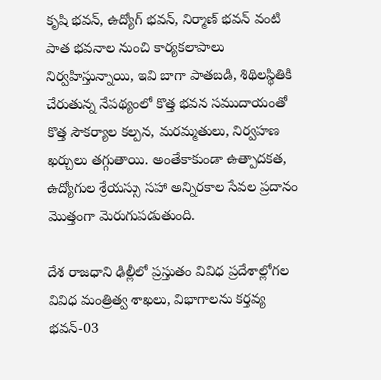కృషి భవన్, ఉద్యోగ్ భవన్, నిర్మాణ్ భవన్ వంటి పాత భవనాల నుంచి కార్యకలాపాలు నిర్వహిస్తున్నాయి, ఇవి బాగా పాతబడి, శిథిలస్థితికి చేరుతున్న నేపథ్యంలో కొత్త భవన సముదాయంతో కొత్త సౌకర్యాల కల్పన, మరమ్మతులు, నిర్వహణ ఖర్చులు తగ్గుతాయి. అంతేకాకుండా ఉత్పాదకత, ఉద్యోగుల శ్రేయస్సు సహా అన్నిరకాల సేవల ప్రదానం మొత్తంగా మెరుగుపడుతుంది.

దేశ రాజధాని ఢిల్లీలో ప్రస్తుతం వివిధ ప్రదేశాల్లోగల వివిధ మంత్రిత్వ శాఖలు, విభాగాలను కర్తవ్య భవన్-03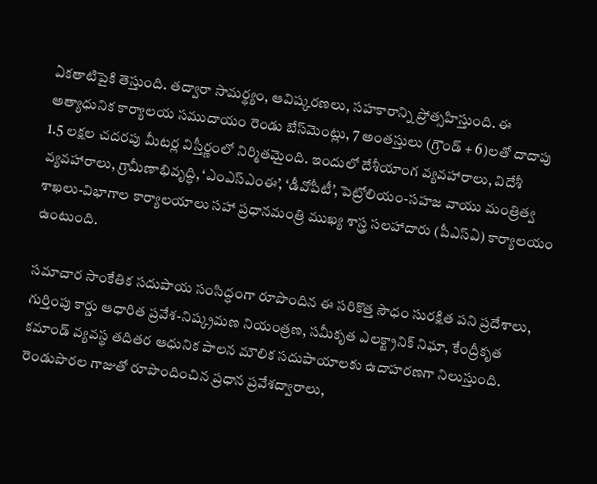ఏకతాటిపైకి తెస్తుంది. తద్వారా సామర్థ్యం, ఆవిష్కరణలు, సహకారాన్ని ప్రోత్సహిస్తుంది. ఈ అత్యాధునిక కార్యాలయ సముదాయం రెండు బేస్‌మెంట్లు, 7 అంతస్తులు (గ్రౌండ్ + 6)లతో దాదాపు 1.5 లక్షల చదరపు మీటర్ల విస్తీర్ణంలో నిర్మితమైంది. ఇందులో దేశీయాంగ వ్యవహారాలు, విదేశీ వ్యవహారాలు, గ్రామీణాభివృద్ధి, ‘ఎంఎస్‌ఎంఈ’, ‘డీవోపీటీ’, పెట్రోలియం-సహజ వాయు మంత్రిత్వ శాఖలు-విభాగాల కార్యాలయాలు సహా ప్రధానమంత్రి ముఖ్య శాస్త్ర సలహాదారు (పీఎస్‌ఏ) కార్యాలయం ఉంటుంది.

సమాచార సాంకేతిక సదుపాయ సంసిద్ధంగా రూపొందిన ఈ సరికొత్త సౌధం సురక్షిత పని ప్రదేశాలు, గుర్తింపు కార్డు ఆధారిత ప్రవేశ-నిష్క్రమణ నియంత్రణ, సమీకృత ఎలక్ట్రానిక్ నిఘా, కేంద్రీకృత కమాండ్ వ్యవస్థ తదితర ఆధునిక పాలన మౌలిక సదుపాయాలకు ఉదాహరణగా నిలుస్తుంది. రెండుపొరల గాజుతో రూపొందించిన ప్రధాన ప్రవేశద్వారాలు,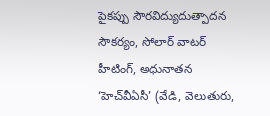పైకప్పు సౌరవిద్యుదుత్పాదన సౌకర్యం, సోలార్ వాటర్ హీటింగ్, అధునాతన ‘హెచ్‌వీఏసీ’ (వేడి, వెలుతురు,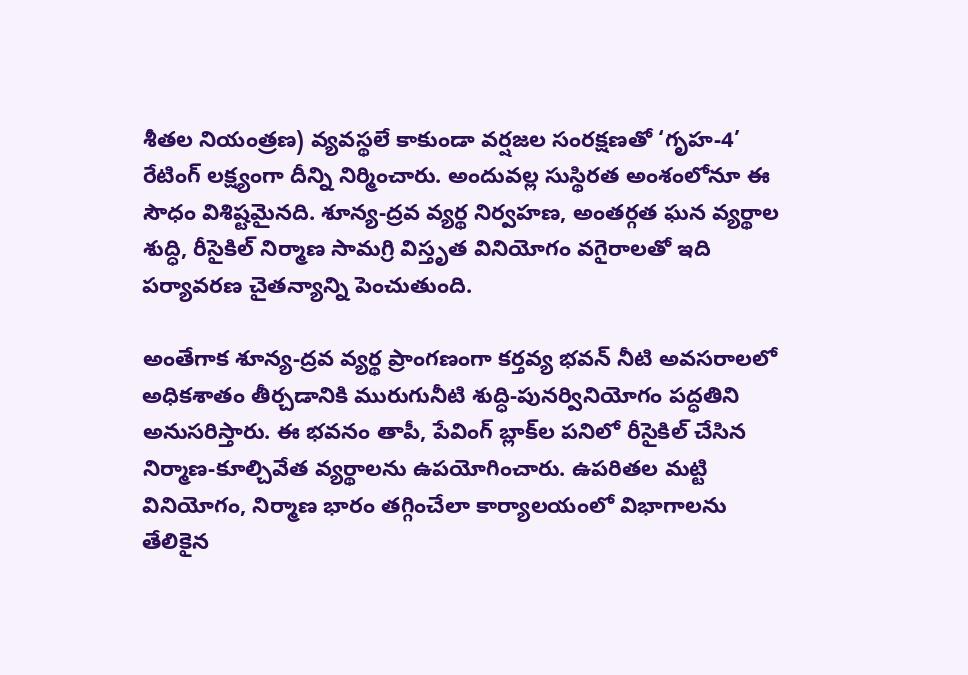శీతల నియంత్రణ) వ్యవస్థలే కాకుండా వర్షజల సంరక్షణతో ‘గృహ-4’ రేటింగ్‌ లక్ష్యంగా దీన్ని నిర్మించారు. అందువల్ల సుస్థిరత అంశంలోనూ ఈ సౌధం విశిష్టమైనది. శూన్య-ద్రవ వ్యర్థ నిర్వహణ, అంతర్గత ఘన వ్యర్థాల శుద్ధి, రీసైకిల్ నిర్మాణ సామగ్రి విస్తృత వినియోగం వగైరాలతో ఇది పర్యావరణ చైతన్యాన్ని పెంచుతుంది.

అంతేగాక శూన్య-ద్రవ వ్యర్థ ప్రాంగణంగా కర్తవ్య భవన్ నీటి అవసరాలలో అధికశాతం తీర్చడానికి మురుగునీటి శుద్ధి-పునర్వినియోగం పద్ధతిని అనుసరిస్తారు. ఈ భవనం తాపీ, పేవింగ్ బ్లాక్‌ల పనిలో రీసైకిల్ చేసిన నిర్మాణ-కూల్చివేత వ్యర్థాలను ఉపయోగించారు. ఉపరితల మట్టి వినియోగం, నిర్మాణ భారం తగ్గించేలా కార్యాలయంలో విభాగాలను తేలికైన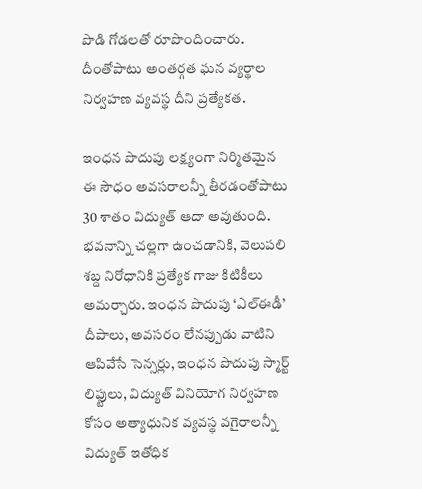పొడి గోడలతో రూపొందించారు. దీంతోపాటు అంతర్గత ఘన వ్యర్థాల నిర్వహణ వ్యవస్థ దీని ప్రత్యేకత.

ఇంధన పొదుపు లక్ష్యంగా నిర్మితమైన ఈ సౌధం అవసరాలన్నీ తీరడంతోపాటు 30 శాతం విద్యుత్‌ ఆదా అవుతుంది. భవనాన్ని చల్లగా ఉంచడానికి, వెలుపలి శబ్ద నిరోధానికి ప్రత్యేక గాజు కిటికీలు అమర్చారు. ఇంధన పొదుపు ‘ఎల్‌ఈడీ’ దీపాలు, అవసరం లేనప్పుడు వాటిని ఆపివేసే సెన్సర్లు, ఇంధన పొదుపు స్మార్ట్ లిఫ్టులు, విద్యుత్ వినియోగ నిర్వహణ కోసం అత్యాధునిక వ్యవస్థ వగైరాలన్నీ విద్యుత్‌ ఇతోధిక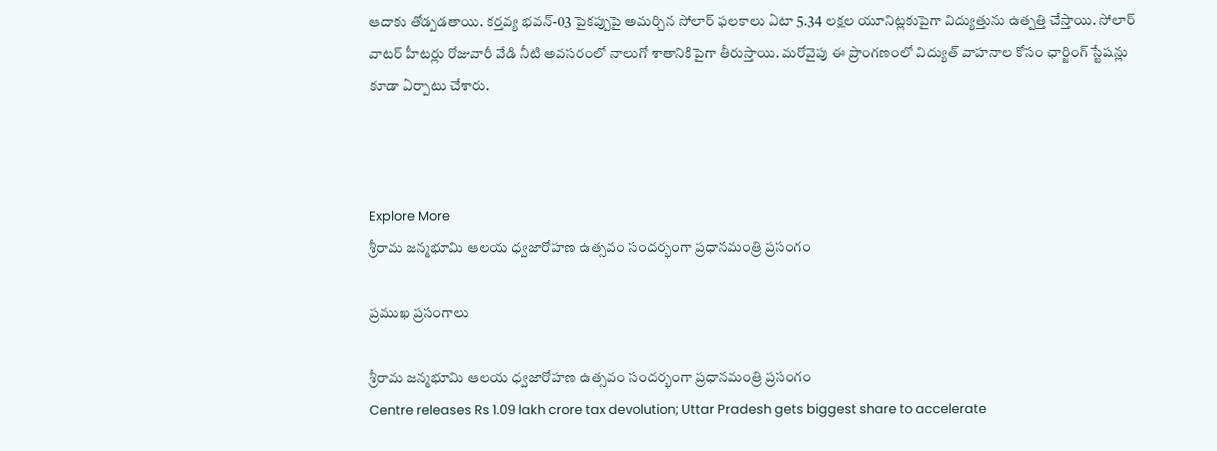ఆదాకు తోడ్పడతాయి. కర్తవ్య భవన్-03 పైకప్పుపై అమర్చిన సోలార్ ఫలకాలు ఏటా 5.34 లక్షల యూనిట్లకుపైగా విద్యుత్తును ఉత్పత్తి చేస్తాయి. సోలార్ వాటర్ హీటర్లు రోజువారీ వేడి నీటి అవసరంలో నాలుగో శాతానికిపైగా తీరుస్తాయి. మరోవైపు ఈ ప్రాంగణంలో విద్యుత్‌ వాహనాల కోసం ఛార్జింగ్ స్టేషన్లు కూడా ఏర్పాటు చేశారు.



Explore More
శ్రీరామ జన్మభూమి ఆలయ ధ్వజారోహణ ఉత్సవం సందర్భంగా ప్రధానమంత్రి ప్రసంగం

ప్రముఖ ప్రసంగాలు

శ్రీరామ జన్మభూమి ఆలయ ధ్వజారోహణ ఉత్సవం సందర్భంగా ప్రధానమంత్రి ప్రసంగం
Centre releases Rs 1.09 lakh crore tax devolution; Uttar Pradesh gets biggest share to accelerate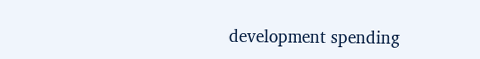development spending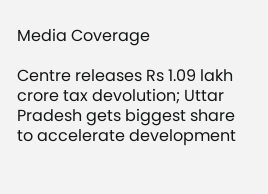Media Coverage

Centre releases Rs 1.09 lakh crore tax devolution; Uttar Pradesh gets biggest share to accelerate development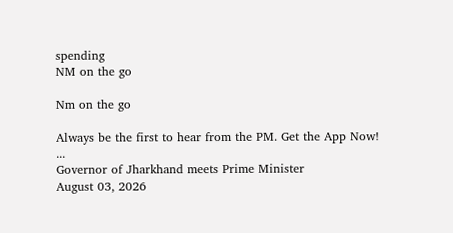spending
NM on the go

Nm on the go

Always be the first to hear from the PM. Get the App Now!
...
Governor of Jharkhand meets Prime Minister
August 03, 2026